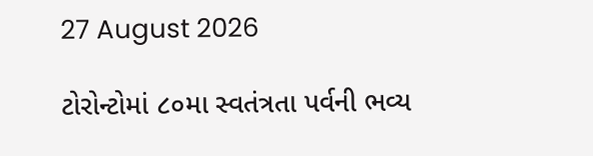27 August 2026

ટોરોન્ટોમાં ૮૦મા સ્વતંત્રતા પર્વની ભવ્ય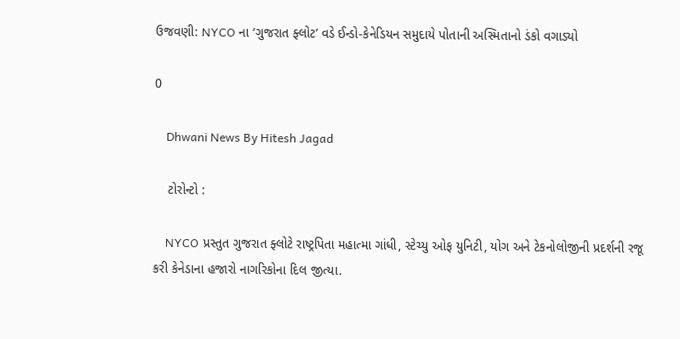ઉજવણી: NYCO ના ‘ગુજરાત ફ્લોટ’ વડે ઈન્ડો-કેનેડિયન સમુદાયે પોતાની અસ્મિતાનો ડંકો વગાડ્યો

0

    Dhwani News By Hitesh Jagad

    ટોરોન્ટો :

    NYCO પ્રસ્તુત ગુજરાત ફ્લોટે રાષ્ટ્રપિતા મહાત્મા ગાંધી, સ્ટેચ્યુ ઓફ યુનિટી, યોગ અને ટેકનોલોજીની પ્રદર્શની રજૂ કરી કેનેડાના હજારો નાગરિકોના દિલ જીત્યા.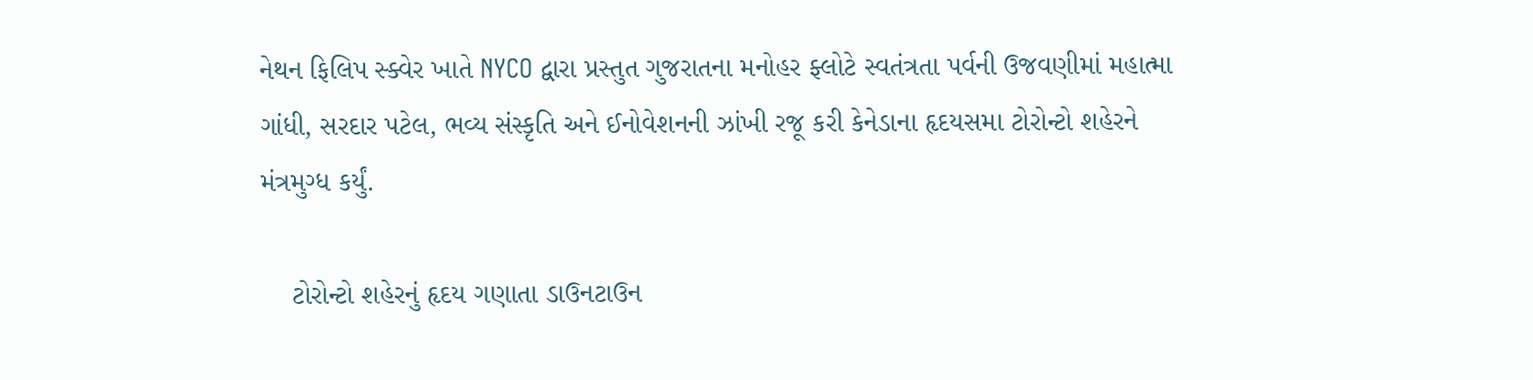નેથન ફિલિપ સ્ક્વેર ખાતે NYCO દ્વારા પ્રસ્તુત ગુજરાતના મનોહર ફ્લોટે સ્વતંત્રતા પર્વની ઉજવણીમાં મહાત્મા ગાંધી, સરદાર પટેલ, ભવ્ય સંસ્કૃતિ અને ઈનોવેશનની ઝાંખી રજૂ કરી કેનેડાના હૃદયસમા ટોરોન્ટો શહેરને મંત્રમુગ્ધ કર્યું.

    ટોરોન્ટો શહેરનું હૃદય ગણાતા ડાઉનટાઉન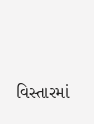વિસ્તારમાં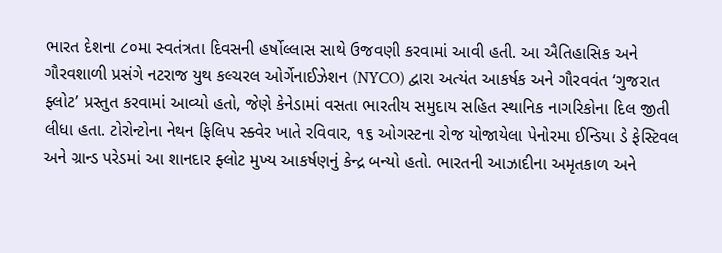ભારત દેશના ૮૦મા સ્વતંત્રતા દિવસની હર્ષોલ્લાસ સાથે ઉજવણી કરવામાં આવી હતી. આ ઐતિહાસિક અને ગૌરવશાળી પ્રસંગે નટરાજ યુથ કલ્ચરલ ઓર્ગેનાઈઝેશન (NYCO) દ્વારા અત્યંત આકર્ષક અને ગૌરવવંત ‘ગુજરાત ફ્લોટ’ પ્રસ્તુત કરવામાં આવ્યો હતો, જેણે કેનેડામાં વસતા ભારતીય સમુદાય સહિત સ્થાનિક નાગરિકોના દિલ જીતી લીધા હતા. ટોરોન્ટોના નેથન ફિલિપ સ્ક્વેર ખાતે રવિવાર, ૧૬ ઓગસ્ટના રોજ યોજાયેલા પેનોરમા ઈન્ડિયા ડે ફેસ્ટિવલ અને ગ્રાન્ડ પરેડમાં આ શાનદાર ફ્લોટ મુખ્ય આકર્ષણનું કેન્દ્ર બન્યો હતો. ભારતની આઝાદીના અમૃતકાળ અને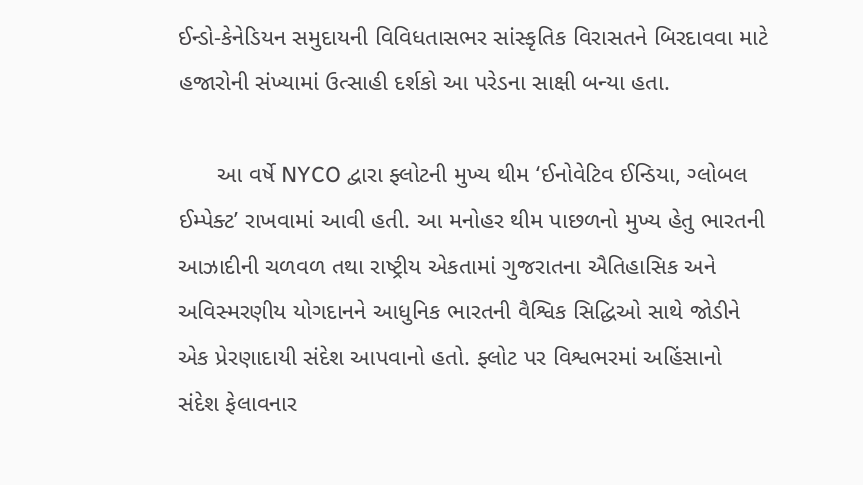ઈન્ડો-કેનેડિયન સમુદાયની વિવિધતાસભર સાંસ્કૃતિક વિરાસતને બિરદાવવા માટે હજારોની સંખ્યામાં ઉત્સાહી દર્શકો આ પરેડના સાક્ષી બન્યા હતા.

      આ વર્ષે NYCO દ્વારા ફ્લોટની મુખ્ય થીમ ‘ઈનોવેટિવ ઈન્ડિયા, ગ્લોબલ ઈમ્પેક્ટ’ રાખવામાં આવી હતી. આ મનોહર થીમ પાછળનો મુખ્ય હેતુ ભારતની આઝાદીની ચળવળ તથા રાષ્ટ્રીય એકતામાં ગુજરાતના ઐતિહાસિક અને અવિસ્મરણીય યોગદાનને આધુનિક ભારતની વૈશ્વિક સિદ્ધિઓ સાથે જોડીને એક પ્રેરણાદાયી સંદેશ આપવાનો હતો. ફ્લોટ પર વિશ્વભરમાં અહિંસાનો સંદેશ ફેલાવનાર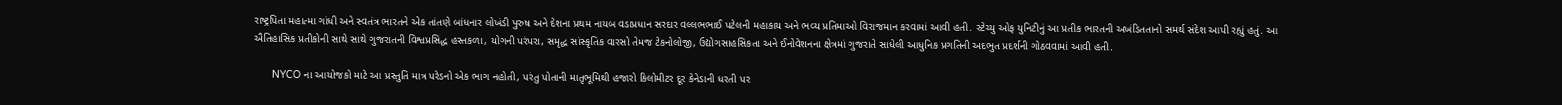રાષ્ટ્રપિતા મહાત્મા ગાંધી અને સ્વતંત્ર ભારતને એક તાંતણે બાંધનાર લોખંડી પુરુષ અને દેશના પ્રથમ નાયબ વડાપ્રધાન સરદાર વલ્લભભાઈ પટેલની મહાકાય અને ભવ્ય પ્રતિમાઓ વિરાજમાન કરવામાં આવી હતી. સ્ટેચ્યુ ઓફ યુનિટીનું આ પ્રતીક ભારતની અખંડિતતાનો સમર્થ સંદેશ આપી રહ્યું હતું. આ ઐતિહાસિક પ્રતીકોની સાથે સાથે ગુજરાતની વિશ્વપ્રસિદ્ધ હસ્તકળા, યોગની પરંપરા, સમૃદ્ધ સાંસ્કૃતિક વારસો તેમજ ટેકનોલોજી, ઉદ્યોગસાહસિકતા અને ઈનોવેશનના ક્ષેત્રમાં ગુજરાતે સાધેલી આધુનિક પ્રગતિની અદભુત પ્રદર્શની ગોઠવવામાં આવી હતી.

      NYCO ના આયોજકો માટે આ પ્રસ્તુતિ માત્ર પરેડનો એક ભાગ નહોતી, પરંતુ પોતાની માતૃભૂમિથી હજારો કિલોમીટર દૂર કેનેડાની ધરતી પર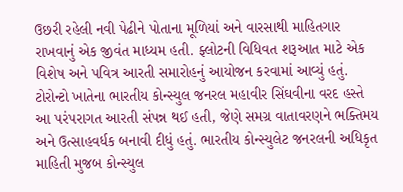ઉછરી રહેલી નવી પેઢીને પોતાના મૂળિયાં અને વારસાથી માહિતગાર રાખવાનું એક જીવંત માધ્યમ હતી. ફ્લોટની વિધિવત શરૂઆત માટે એક વિશેષ અને પવિત્ર આરતી સમારોહનું આયોજન કરવામાં આવ્યું હતું. ટોરોન્ટો ખાતેના ભારતીય કોન્સ્યુલ જનરલ મહાવીર સિંઘવીના વરદ હસ્તે આ પરંપરાગત આરતી સંપન્ન થઈ હતી, જેણે સમગ્ર વાતાવરણને ભક્તિમય અને ઉત્સાહવર્ધક બનાવી દીધું હતું. ભારતીય કોન્સ્યુલેટ જનરલની અધિકૃત માહિતી મુજબ કોન્સ્યુલ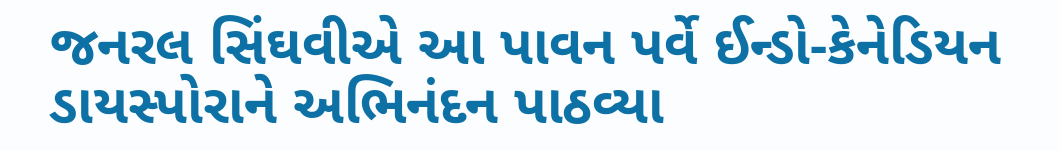જનરલ સિંઘવીએ આ પાવન પર્વે ઈન્ડો-કેનેડિયન ડાયસ્પોરાને અભિનંદન પાઠવ્યા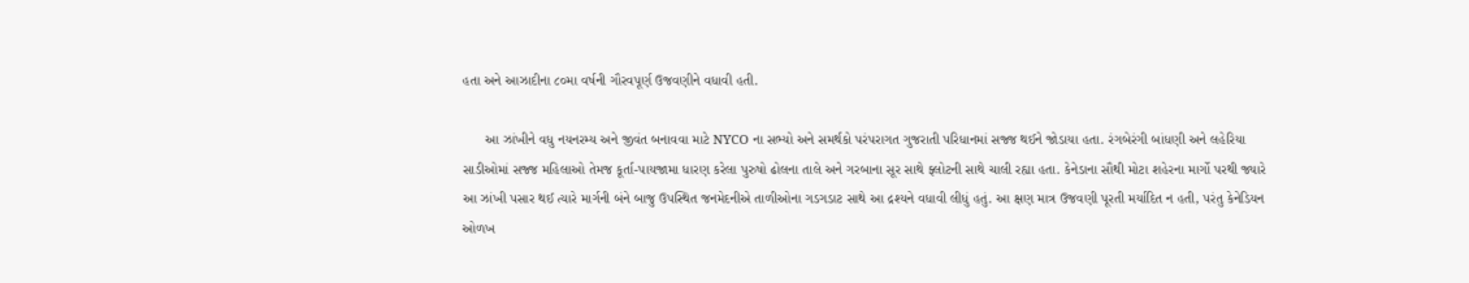હતા અને આઝાદીના ૮૦મા વર્ષની ગૌરવપૂર્ણ ઉજવણીને વધાવી હતી.

      આ ઝાંખીને વધુ નયનરમ્ય અને જીવંત બનાવવા માટે NYCO ના સભ્યો અને સમર્થકો પરંપરાગત ગુજરાતી પરિધાનમાં સજ્જ થઈને જોડાયા હતા. રંગબેરંગી બાંધણી અને લહેરિયા સાડીઓમાં સજ્જ મહિલાઓ તેમજ કૂર્તા-પાયજામા ધારણ કરેલા પુરુષો ઢોલના તાલે અને ગરબાના સૂર સાથે ફ્લોટની સાથે ચાલી રહ્યા હતા. કેનેડાના સૌથી મોટા શહેરના માર્ગો પરથી જ્યારે આ ઝાંખી પસાર થઈ ત્યારે માર્ગની બંને બાજુ ઉપસ્થિત જનમેદનીએ તાળીઓના ગડગડાટ સાથે આ દ્રશ્યને વધાવી લીધું હતું. આ ક્ષણ માત્ર ઉજવણી પૂરતી મર્યાદિત ન હતી, પરંતુ કેનેડિયન ઓળખ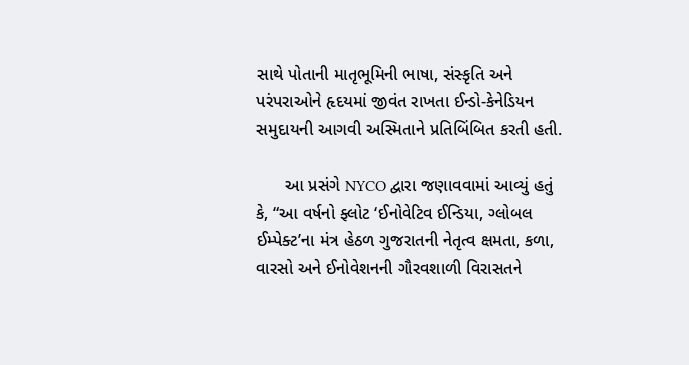સાથે પોતાની માતૃભૂમિની ભાષા, સંસ્કૃતિ અને પરંપરાઓને હૃદયમાં જીવંત રાખતા ઈન્ડો-કેનેડિયન સમુદાયની આગવી અસ્મિતાને પ્રતિબિંબિત કરતી હતી.

      આ પ્રસંગે NYCO દ્વારા જણાવવામાં આવ્યું હતું કે, “આ વર્ષનો ફ્લોટ ‘ઈનોવેટિવ ઈન્ડિયા, ગ્લોબલ ઈમ્પેક્ટ’ના મંત્ર હેઠળ ગુજરાતની નેતૃત્વ ક્ષમતા, કળા, વારસો અને ઈનોવેશનની ગૌરવશાળી વિરાસતને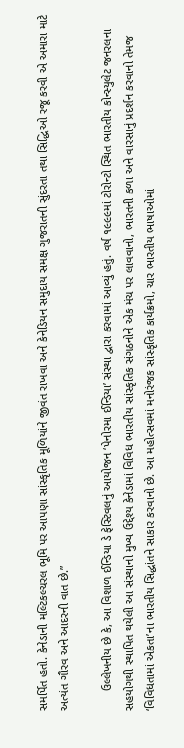સમર્પિત હતો. કેનેડાની મલ્ટિકલ્ચરલ ભૂમિ પર આપણા સાંસ્કૃતિક મૂળિયાંને જીવંત રાખવા અને કેનેડિયન સમુદાય સમક્ષ ગુજરાતની સુંદરતા તથા સિદ્ધિઓ રજૂ કરવી એ અમારા માટે અત્યંત ગૌરવ અને આદરની વાત છે.”

      ઉલ્લેખનીય છે કે, આ વિશાળ ઈન્ડિયા ડે ફેસ્ટિવલનું આયોજન ‘પેનોરમા ઈન્ડિયા’ સંસ્થા દ્વારા કરવામાં આવ્યું હતું. વર્ષ ૧૯૯૯માં ટોરોન્ટો સ્થિત ભારતીય કોન્સ્યુલેટ જનરલના સહયોગથી સ્થાપિત થયેલી આ સંસ્થાનો મુખ્ય ઉદ્દેશ્ય કેનેડામાં વિવિધ ભારતીય સાંસ્કૃતિક સંગઠનોને એક મંચ પર લાવવાનો, ભારતની કળા અને વારસાનું પ્રદર્શન કરવાનો તેમજ ‘વિવિધતામાં એકતા’ના ભારતીય સિદ્ધાંતને સાકાર કરવાનો છે. આ મહોત્સવમાં મનોરંજક સાંસ્કૃતિક કાર્યક્રમો, ચાર ભારતીય ભાષાઓમાં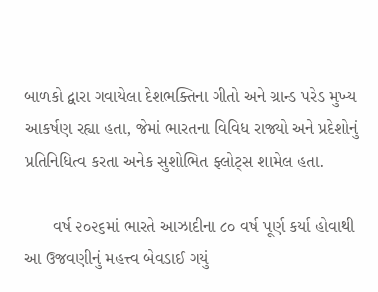બાળકો દ્વારા ગવાયેલા દેશભક્તિના ગીતો અને ગ્રાન્ડ પરેડ મુખ્ય આકર્ષણ રહ્યા હતા, જેમાં ભારતના વિવિધ રાજ્યો અને પ્રદેશોનું પ્રતિનિધિત્વ કરતા અનેક સુશોભિત ફ્લોટ્સ શામેલ હતા.

      વર્ષ ૨૦૨૬માં ભારતે આઝાદીના ૮૦ વર્ષ પૂર્ણ કર્યા હોવાથી આ ઉજવણીનું મહત્ત્વ બેવડાઈ ગયું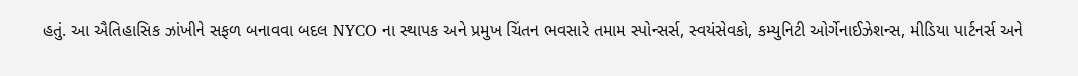હતું. આ ઐતિહાસિક ઝાંખીને સફળ બનાવવા બદલ NYCO ના સ્થાપક અને પ્રમુખ ચિંતન ભવસારે તમામ સ્પોન્સર્સ, સ્વયંસેવકો, કમ્યુનિટી ઓર્ગેનાઈઝેશન્સ, મીડિયા પાર્ટનર્સ અને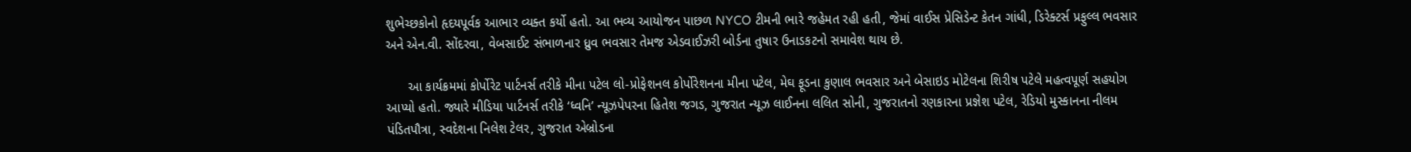શુભેચ્છકોનો હૃદયપૂર્વક આભાર વ્યક્ત કર્યો હતો. આ ભવ્ય આયોજન પાછળ NYCO ટીમની ભારે જહેમત રહી હતી, જેમાં વાઈસ પ્રેસિડેન્ટ કેતન ગાંધી, ડિરેક્ટર્સ પ્રફુલ્લ ભવસાર અને એન.વી. સોંદરવા, વેબસાઈટ સંભાળનાર ધ્રુવ ભવસાર તેમજ એડવાઈઝરી બોર્ડના તુષાર ઉનાડકટનો સમાવેશ થાય છે.

      આ કાર્યક્રમમાં કોર્પોરેટ પાર્ટનર્સ તરીકે મીના પટેલ લો-પ્રોફેશનલ કોર્પોરેશનના મીના પટેલ, મેઘ ફૂડના કુણાલ ભવસાર અને બેસાઇડ મોટેલના શિરીષ પટેલે મહત્વપૂર્ણ સહયોગ આપ્યો હતો. જ્યારે મીડિયા પાર્ટનર્સ તરીકે ‘ધ્વનિ’ ન્યૂઝપેપરના હિતેશ જગડ, ગુજરાત ન્યૂઝ લાઈનના લલિત સોની, ગુજરાતનો રણકારના પ્રજ્ઞેશ પટેલ, રેડિયો મુસ્કાનના નીલમ પંડિતપૌત્રા, સ્વદેશના નિલેશ ટેલર, ગુજરાત એબ્રોડના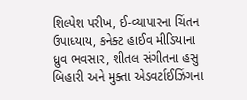શિલ્પેશ પરીખ, ઈ-વ્યાપારના ચિંતન ઉપાધ્યાય, કનેક્ટ હાઈવ મીડિયાના ધ્રુવ ભવસાર, શીતલ સંગીતના હસુ બિહારી અને મુક્તા એડવર્ટાઈઝિંગના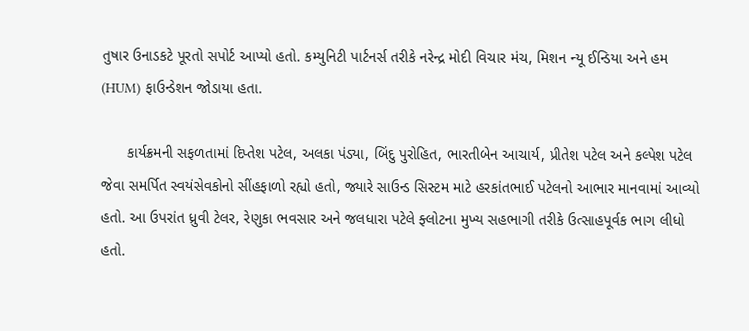તુષાર ઉનાડકટે પૂરતો સપોર્ટ આપ્યો હતો. કમ્યુનિટી પાર્ટનર્સ તરીકે નરેન્દ્ર મોદી વિચાર મંચ, મિશન ન્યૂ ઈન્ડિયા અને હમ (HUM) ફાઉન્ડેશન જોડાયા હતા.

      કાર્યક્રમની સફળતામાં દિપ્તેશ પટેલ, અલકા પંડ્યા, બિંદુ પુરોહિત, ભારતીબેન આચાર્ય, પ્રીતેશ પટેલ અને કલ્પેશ પટેલ જેવા સમર્પિત સ્વયંસેવકોનો સીંહફાળો રહ્યો હતો, જ્યારે સાઉન્ડ સિસ્ટમ માટે હરકાંતભાઈ પટેલનો આભાર માનવામાં આવ્યો હતો. આ ઉપરાંત ધ્રુવી ટેલર, રેણુકા ભવસાર અને જલધારા પટેલે ફ્લોટના મુખ્ય સહભાગી તરીકે ઉત્સાહપૂર્વક ભાગ લીધો હતો.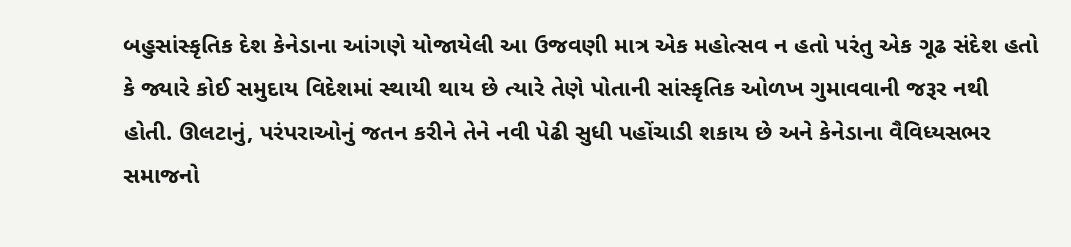બહુસાંસ્કૃતિક દેશ કેનેડાના આંગણે યોજાયેલી આ ઉજવણી માત્ર એક મહોત્સવ ન હતો પરંતુ એક ગૂઢ સંદેશ હતો કે જ્યારે કોઈ સમુદાય વિદેશમાં સ્થાયી થાય છે ત્યારે તેણે પોતાની સાંસ્કૃતિક ઓળખ ગુમાવવાની જરૂર નથી હોતી. ઊલટાનું, પરંપરાઓનું જતન કરીને તેને નવી પેઢી સુધી પહોંચાડી શકાય છે અને કેનેડાના વૈવિધ્યસભર સમાજનો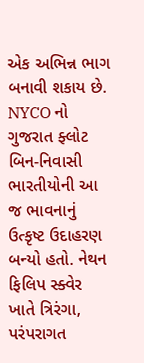એક અભિન્ન ભાગ બનાવી શકાય છે. NYCO નો ગુજરાત ફ્લોટ બિન-નિવાસી ભારતીયોની આ જ ભાવનાનું ઉત્કૃષ્ટ ઉદાહરણ બન્યો હતો. નેથન ફિલિપ સ્ક્વેર ખાતે ત્રિરંગા, પરંપરાગત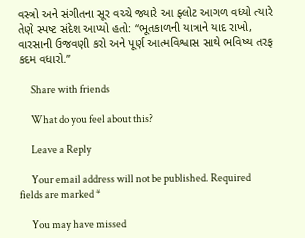વસ્ત્રો અને સંગીતના સૂર વચ્ચે જ્યારે આ ફ્લોટ આગળ વધ્યો ત્યારે તેણે સ્પષ્ટ સંદેશ આપ્યો હતો: “ભૂતકાળની યાત્રાને યાદ રાખો, વારસાની ઉજવણી કરો અને પૂર્ણ આત્મવિશ્વાસ સાથે ભવિષ્ય તરફ કદમ વધારો.”

      Share with friends

      What do you feel about this?

      Leave a Reply

      Your email address will not be published. Required fields are marked *

      You may have missed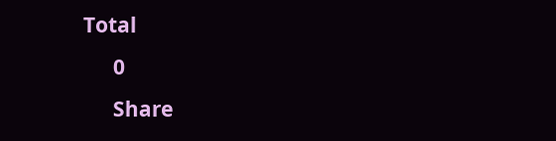Total
      0
      Share